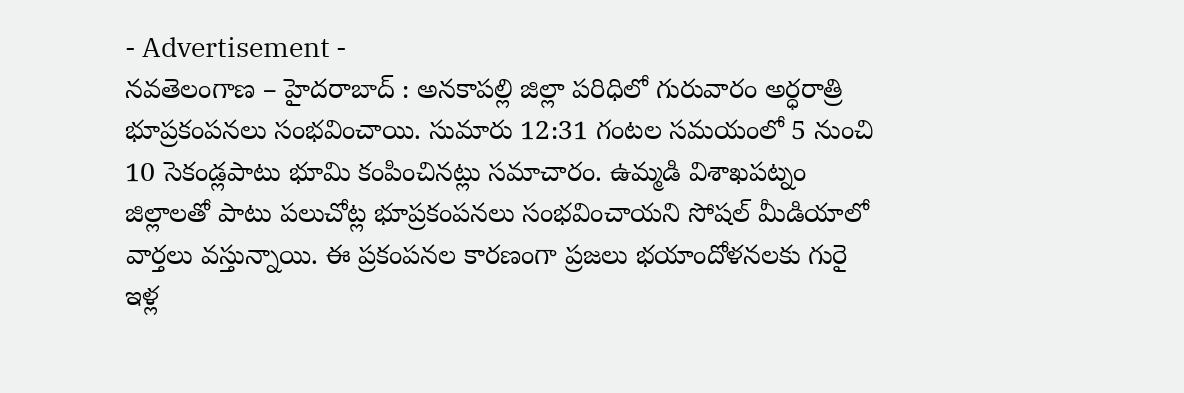- Advertisement -
నవతెలంగాణ – హైదరాబాద్ : అనకాపల్లి జిల్లా పరిధిలో గురువారం అర్ధరాత్రి భూప్రకంపనలు సంభవించాయి. సుమారు 12:31 గంటల సమయంలో 5 నుంచి 10 సెకండ్లపాటు భూమి కంపించినట్లు సమాచారం. ఉమ్మడి విశాఖపట్నం జిల్లాలతో పాటు పలుచోట్ల భూప్రకంపనలు సంభవించాయని సోషల్ మీడియాలో వార్తలు వస్తున్నాయి. ఈ ప్రకంపనల కారణంగా ప్రజలు భయాందోళనలకు గురై ఇళ్ల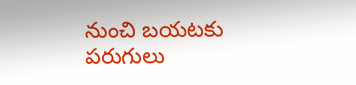నుంచి బయటకు పరుగులు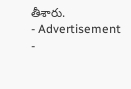తీశారు.
- Advertisement -